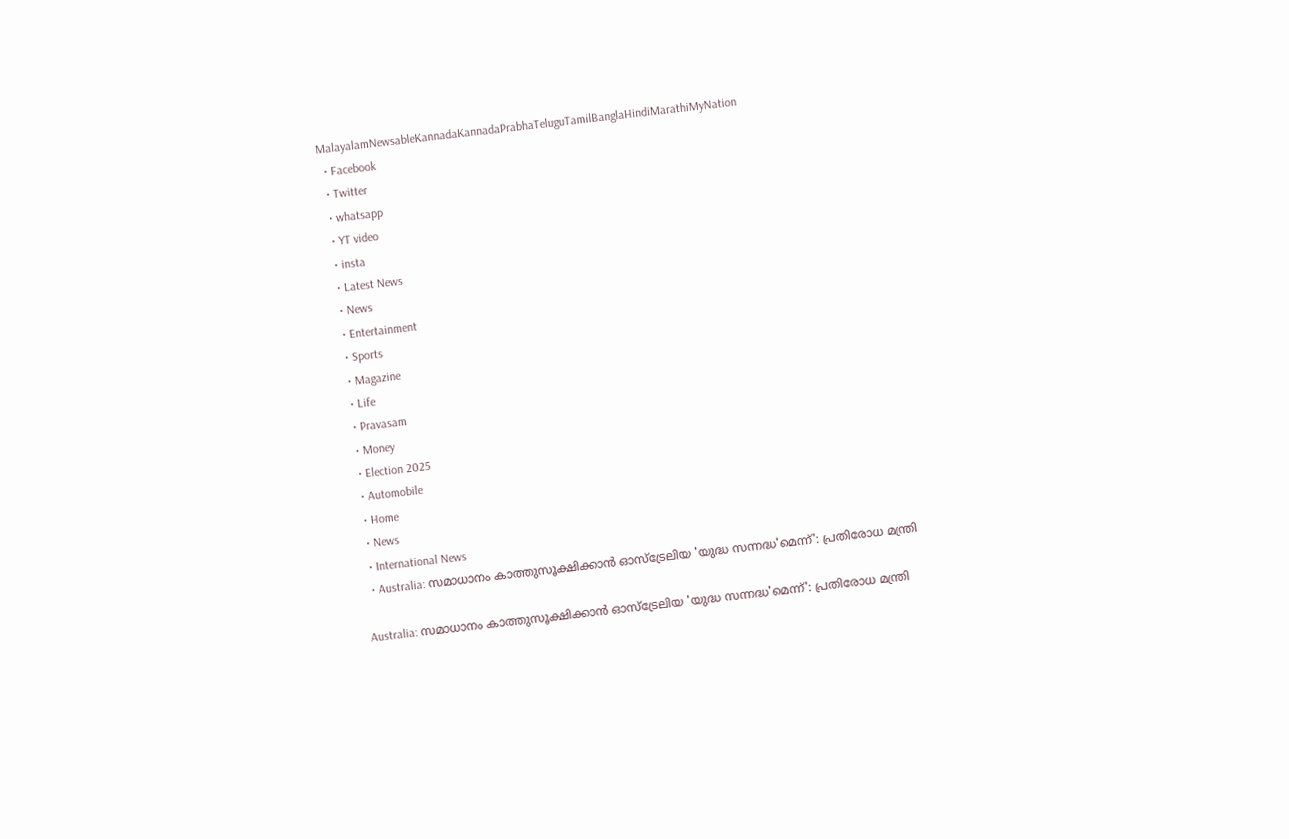MalayalamNewsableKannadaKannadaPrabhaTeluguTamilBanglaHindiMarathiMyNation
  • Facebook
  • Twitter
  • whatsapp
  • YT video
  • insta
  • Latest News
  • News
  • Entertainment
  • Sports
  • Magazine
  • Life
  • Pravasam
  • Money
  • Election 2025
  • Automobile
  • Home
  • News
  • International News
  • Australia: സമാധാനം കാത്തുസൂക്ഷിക്കാൻ ഓസ്‌ട്രേലിയ 'യുദ്ധ സന്നദ്ധ'മെന്ന്': പ്രതിരോധ മന്ത്രി

Australia: സമാധാനം കാത്തുസൂക്ഷിക്കാൻ ഓസ്‌ട്രേലിയ 'യുദ്ധ സന്നദ്ധ'മെന്ന്': പ്രതിരോധ മന്ത്രി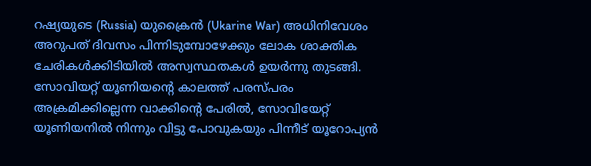റഷ്യയുടെ (Russia) യുക്രൈന്‍ (Ukarine War) അധിനിവേശം അറുപത് ദിവസം പിന്നിടുമ്പോഴേക്കും ലോക ശാക്തിക ചേരികള്‍ക്കിടിയില്‍ അസ്വസ്ഥതകള്‍ ഉയര്‍ന്നു തുടങ്ങി. സോവിയറ്റ് യൂണിയന്‍റെ കാലത്ത് പരസ്പരം അക്രമിക്കില്ലെന്ന വാക്കിന്‍റെ പേരില്‍, സോവിയേറ്റ് യൂണിയനില്‍ നിന്നും വിട്ടു പോവുകയും പിന്നീട് യൂറോപ്യന്‍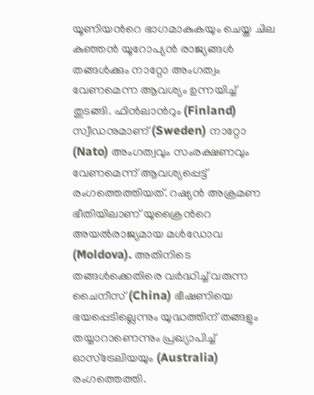യൂണിയന്‍റെ ഭാഗമാകുകയും ചെയ്ത ചില കുഞ്ഞന്‍ യൂറോപ്യന്‍ രാജ്യങ്ങള്‍ തങ്ങള്‍ക്കും നാറ്റോ അംഗത്വം വേണമെന്ന ആവശ്യം ഉന്നയിച്ച് തുടങ്ങി. ഫിന്‍ലാന്‍റും (Finland) സ്വീഡനുമാണ് (Sweden) നാറ്റോ (Nato) അംഗത്വവും സംരക്ഷണവും വേണമെന്ന് ആവശ്യപ്പെട്ട് രംഗത്തെത്തിയത്. റഷ്യന്‍ അക്രമണ ഭീതിയിലാണ് യുക്രൈന്‍റെ അയല്‍രാജ്യമായ മള്‍ഡോവ (Moldova). അതിനിടെ തങ്ങള്‍ക്കെതിരെ വര്‍ദ്ധിച്ച് വരുന്ന ചൈനീസ് (China) ഭീഷണിയെ ഭയപ്പെടില്ലെന്നും യുദ്ധത്തിന് തങ്ങളും തയ്യാറാണെന്നും പ്രഖ്യാപിച്ച് ഓസ്ട്രേലിയയും (Australia) രംഗത്തെത്തി.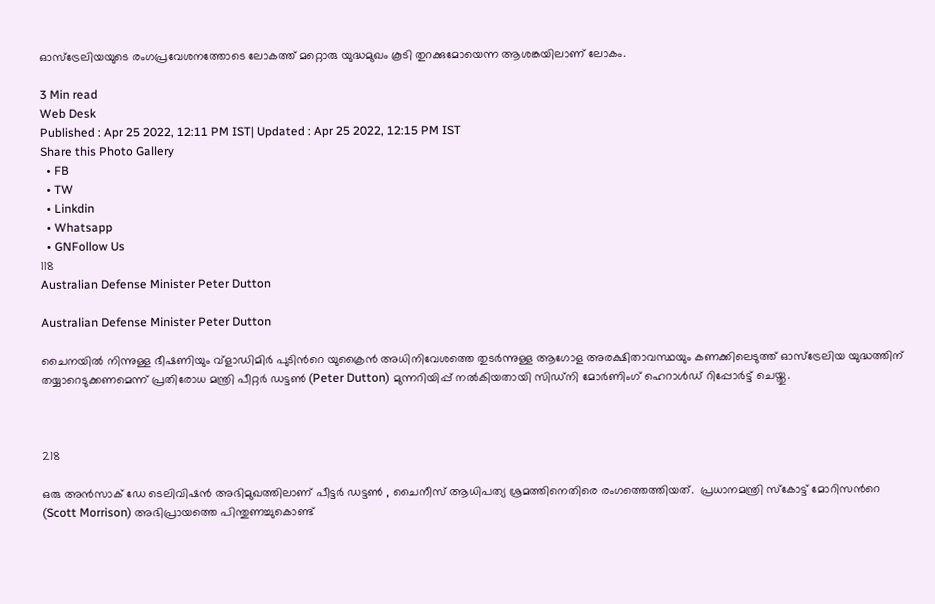ഓസ്ട്രേലിയയുടെ രംഗപ്രവേശനത്തോടെ ലോകത്ത് മറ്റൊരു യുദ്ധമുഖം കൂടി തുറക്കുമോയെന്ന ആശങ്കയിലാണ് ലോകം.

3 Min read
Web Desk
Published : Apr 25 2022, 12:11 PM IST| Updated : Apr 25 2022, 12:15 PM IST
Share this Photo Gallery
  • FB
  • TW
  • Linkdin
  • Whatsapp
  • GNFollow Us
118
Australian Defense Minister Peter Dutton

Australian Defense Minister Peter Dutton

ചൈനയിൽ നിന്നുള്ള ഭീഷണിയും വ്‌ളാഡിമിർ പുടിന്‍റെ യുക്രൈന്‍ അധിനിവേശത്തെ തുടർന്നുള്ള ആഗോള അരക്ഷിതാവസ്ഥയും കണക്കിലെടുത്ത് ഓസ്‌ട്രേലിയ യുദ്ധത്തിന് തയ്യാറെടുക്കണമെന്ന് പ്രതിരോധ മന്ത്രി പീറ്റർ ഡട്ടൺ (Peter Dutton) മുന്നറിയിപ്പ് നൽകിയതായി സിഡ്നി മോർണിംഗ് ഹെറാൾഡ് റിപ്പോര്‍ട്ട് ചെയ്തു.



218

ഒരു അൻസാക് ഡേ ടെലിവിഷൻ അഭിമുഖത്തിലാണ് പീട്ടര്‍ ഡട്ടൺ , ചൈനീസ് ആധിപത്യ ശ്രമത്തിനെതിരെ രംഗത്തെത്തിയത്.  പ്രധാനമന്ത്രി സ്‌കോട്ട് മോറിസന്‍റെ (Scott Morrison) അഭിപ്രായത്തെ പിന്തുണച്ചുകൊണ്ട്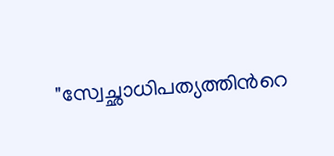"സ്വേച്ഛാധിപത്യത്തിന്‍റെ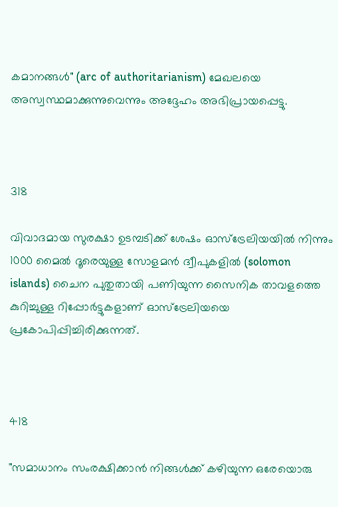കമാനങ്ങള്‍" (arc of authoritarianism) മേഖലയെ അസ്വസ്ഥമാക്കുന്നുവെന്നും അദ്ദേഹം അഭിപ്രായപ്പെട്ടു.



318

വിവാദമായ സുരക്ഷാ ഉടമ്പടിക്ക് ശേഷം ഓസ്ട്രേലിയയില്‍ നിന്നും 1000 മൈല്‍ ദൂരെയുള്ള സോളമന്‍ ദ്വീപുകളില്‍ (solomon islands) ചൈന പുതുതായി പണിയുന്ന സൈനിക താവളത്തെ കുറിച്ചുള്ള റിപ്പോര്‍ട്ടുകളാണ് ഓസ്ട്രേലിയയെ പ്രകോപിപ്പിച്ചിരിക്കുന്നത്.



418

"സമാധാനം സംരക്ഷിക്കാൻ നിങ്ങൾക്ക് കഴിയുന്ന ഒരേയൊരു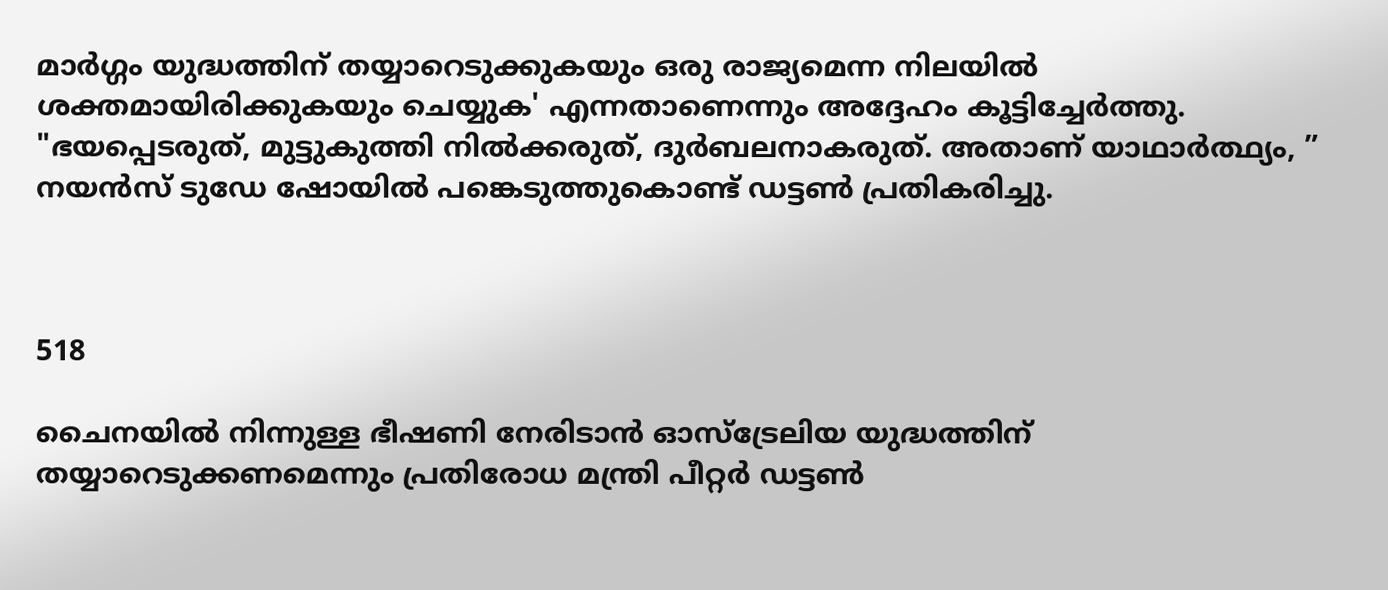മാർഗ്ഗം യുദ്ധത്തിന് തയ്യാറെടുക്കുകയും ഒരു രാജ്യമെന്ന നിലയിൽ ശക്തമായിരിക്കുകയും ചെയ്യുക' എന്നതാണെന്നും അദ്ദേഹം കൂട്ടിച്ചേര്‍ത്തു. "ഭയപ്പെടരുത്, മുട്ടുകുത്തി നിൽക്കരുത്, ദുർബലനാകരുത്. അതാണ് യാഥാർത്ഥ്യം, ” നയൻസ് ടുഡേ ഷോയിൽ പങ്കെടുത്തുകൊണ്ട് ഡട്ടൺ പ്രതികരിച്ചു.



518

ചൈനയിൽ നിന്നുള്ള ഭീഷണി നേരിടാൻ ഓസ്‌ട്രേലിയ യുദ്ധത്തിന് തയ്യാറെടുക്കണമെന്നും പ്രതിരോധ മന്ത്രി പീറ്റർ ഡട്ടൺ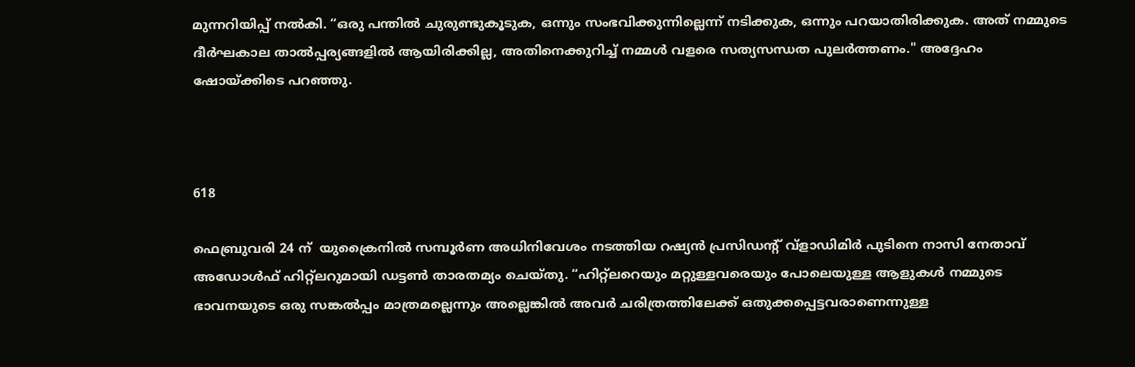മുന്നറിയിപ്പ് നൽകി. “ഒരു പന്തിൽ ചുരുണ്ടുകൂടുക, ഒന്നും സംഭവിക്കുന്നില്ലെന്ന് നടിക്കുക, ഒന്നും പറയാതിരിക്കുക. അത് നമ്മുടെ ദീർഘകാല താൽപ്പര്യങ്ങളിൽ ആയിരിക്കില്ല, അതിനെക്കുറിച്ച് നമ്മള്‍ വളരെ സത്യസന്ധത പുലർത്തണം." അദ്ദേഹം ഷോയ്ക്കിടെ പറഞ്ഞു.



618

ഫെബ്രുവരി 24 ന്  യുക്രൈനില്‍ സമ്പൂർണ അധിനിവേശം നടത്തിയ റഷ്യൻ പ്രസിഡന്‍റ് വ്‌ളാഡിമിർ പുടിനെ നാസി നേതാവ് അഡോൾഫ് ഹിറ്റ്‌ലറുമായി ഡട്ടൺ താരതമ്യം ചെയ്തു. “ഹിറ്റ്‌ലറെയും മറ്റുള്ളവരെയും പോലെയുള്ള ആളുകൾ നമ്മുടെ ഭാവനയുടെ ഒരു സങ്കൽപ്പം മാത്രമല്ലെന്നും അല്ലെങ്കിൽ അവർ ചരിത്രത്തിലേക്ക് ഒതുക്കപ്പെട്ടവരാണെന്നുള്ള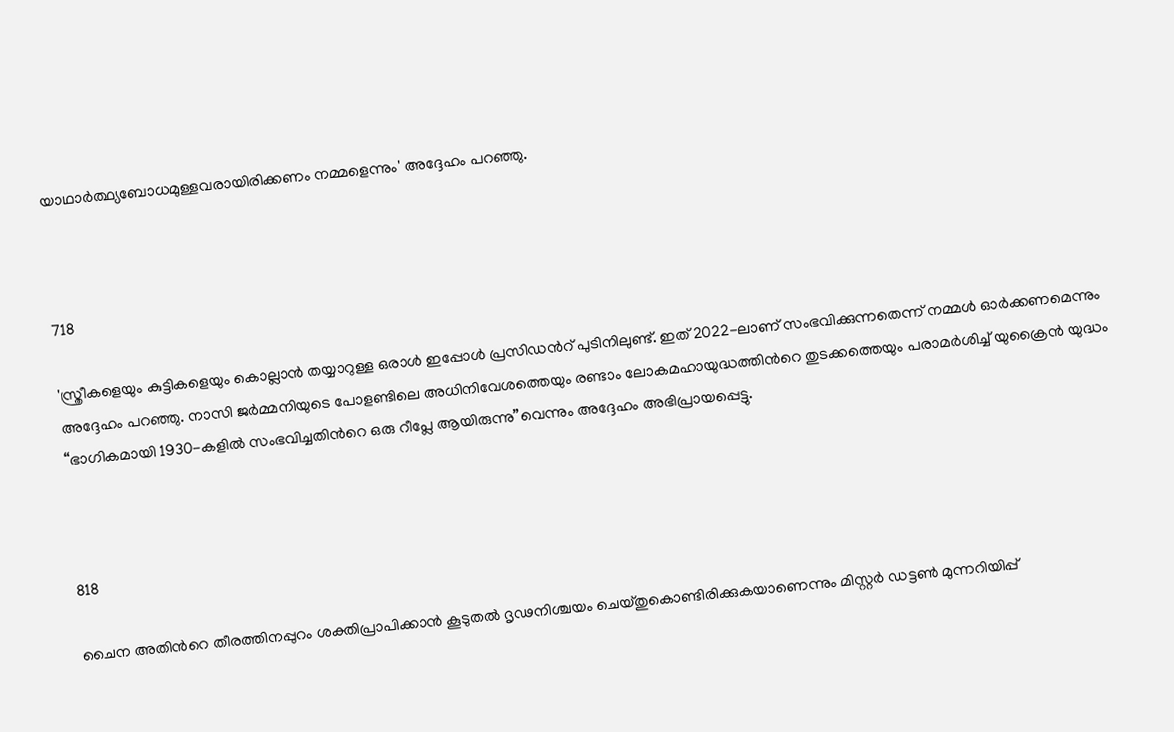യാഥാർത്ഥ്യബോധമുള്ളവരായിരിക്കണം നമ്മളെന്നും' അദ്ദേഹം പറഞ്ഞു.



718

'സ്ത്രീകളെയും കുട്ടികളെയും കൊല്ലാൻ തയ്യാറുള്ള ഒരാൾ ഇപ്പോൾ പ്രസിഡന്‍റ് പുടിനിലുണ്ട്. ഇത് 2022-ലാണ് സംഭവിക്കുന്നതെന്ന് നമ്മള്‍ ഓര്‍ക്കണമെന്നും അദ്ദേഹം പറഞ്ഞു. നാസി ജർമ്മനിയുടെ പോളണ്ടിലെ അധിനിവേശത്തെയും രണ്ടാം ലോകമഹായുദ്ധത്തിന്‍റെ തുടക്കത്തെയും പരാമർശിച്ച് യുക്രൈന്‍ യുദ്ധം “ഭാഗികമായി 1930-കളിൽ സംഭവിച്ചതിന്‍റെ ഒരു റീപ്ലേ ആയിരുന്നു”വെന്നും അദ്ദേഹം അഭിപ്രായപ്പെട്ടു.



818

ചൈന അതിന്‍റെ തീരത്തിനപ്പുറം ശക്തിപ്രാപിക്കാൻ കൂടുതൽ ദൃഢനിശ്ചയം ചെയ്തുകൊണ്ടിരിക്കുകയാണെന്നും മിസ്റ്റർ ഡട്ടൺ മുന്നറിയിപ്പ്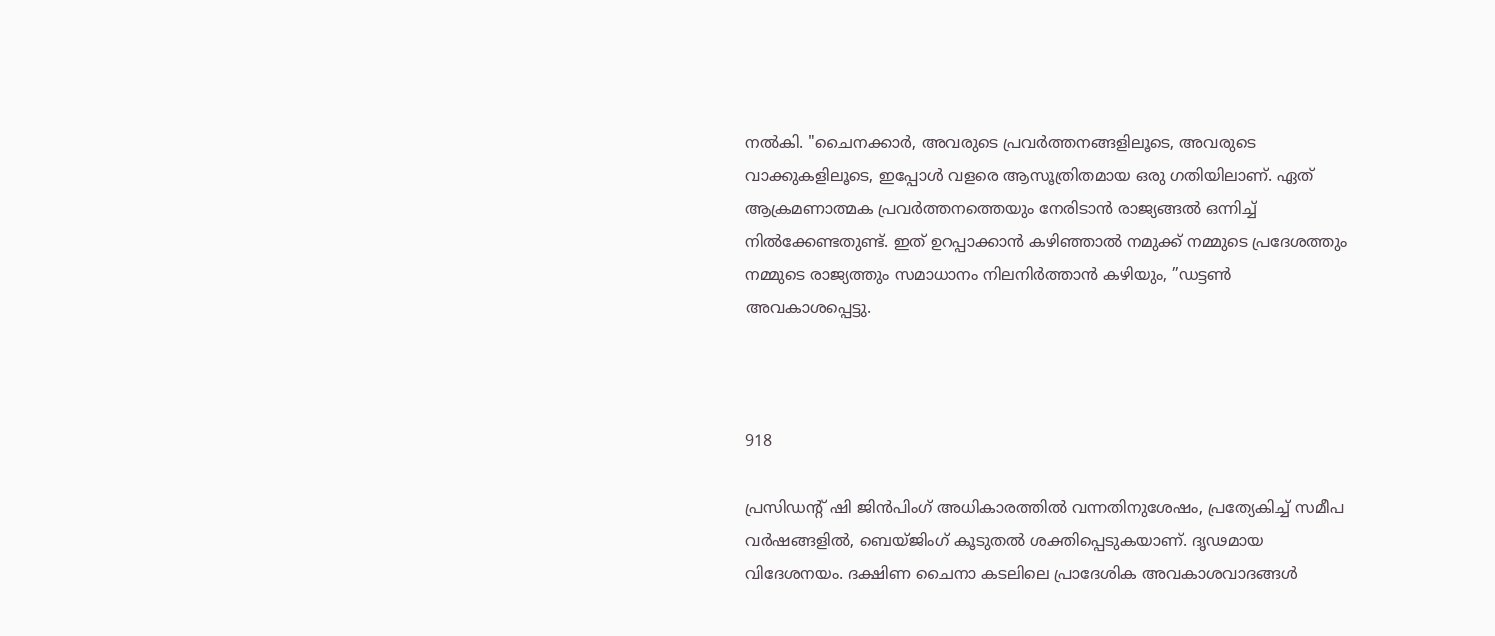നൽകി. "ചൈനക്കാർ, അവരുടെ പ്രവർത്തനങ്ങളിലൂടെ, അവരുടെ വാക്കുകളിലൂടെ, ഇപ്പോൾ വളരെ ആസൂത്രിതമായ ഒരു ഗതിയിലാണ്. ഏത് ആക്രമണാത്മക പ്രവർത്തനത്തെയും നേരിടാന്‍ രാജ്യങ്ങല്‍ ഒന്നിച്ച് നില്‍ക്കേണ്ടതുണ്ട്. ഇത് ഉറപ്പാക്കാൻ കഴിഞ്ഞാല്‍ നമുക്ക് നമ്മുടെ പ്രദേശത്തും നമ്മുടെ രാജ്യത്തും സമാധാനം നിലനിർത്താൻ കഴിയും, ”ഡട്ടൺ അവകാശപ്പെട്ടു.



918

പ്രസിഡന്‍റ് ഷി ജിൻപിംഗ് അധികാരത്തിൽ വന്നതിനുശേഷം, പ്രത്യേകിച്ച് സമീപ വർഷങ്ങളിൽ, ബെയ്ജിംഗ് കൂടുതല്‍ ശക്തിപ്പെടുകയാണ്. ദൃഢമായ വിദേശനയം. ദക്ഷിണ ചൈനാ കടലിലെ പ്രാദേശിക അവകാശവാദങ്ങൾ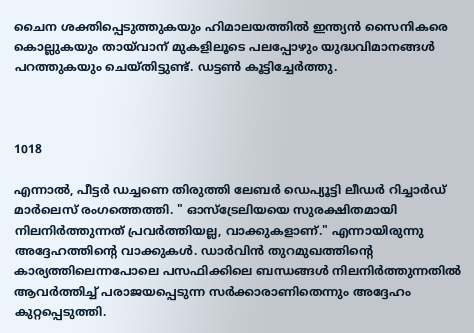ചൈന ശക്തിപ്പെടുത്തുകയും ഹിമാലയത്തിൽ ഇന്ത്യൻ സൈനികരെ കൊല്ലുകയും തായ്‌വാന് മുകളിലൂടെ പലപ്പോഴും യുദ്ധവിമാനങ്ങൾ പറത്തുകയും ചെയ്തിട്ടുണ്ട്. ഡട്ടണ്‍ കൂട്ടിച്ചേര്‍ത്തു.



1018

എന്നാല്‍, പീട്ടര്‍ ഡച്ചണെ തിരുത്തി ലേബര്‍ ഡെപ്യൂട്ടി ലീഡര്‍ റിച്ചാർഡ് മാർലെസ് രംഗത്തെത്തി. " ഓസ്‌ട്രേലിയയെ സുരക്ഷിതമായി നിലനിർത്തുന്നത് പ്രവർത്തിയല്ല, വാക്കുകളാണ്." എന്നായിരുന്നു അദ്ദേഹത്തിന്‍റെ വാക്കുകള്‍. ഡാർവിൻ തുറമുഖത്തിന്‍റെ കാര്യത്തിലെന്നപോലെ പസഫിക്കിലെ ബന്ധങ്ങള്‍ നിലനിര്‍ത്തുന്നതില്‍ ആവർത്തിച്ച് പരാജയപ്പെടുന്ന സർക്കാരാണിതെന്നും അദ്ദേഹം കുറ്റപ്പെടുത്തി.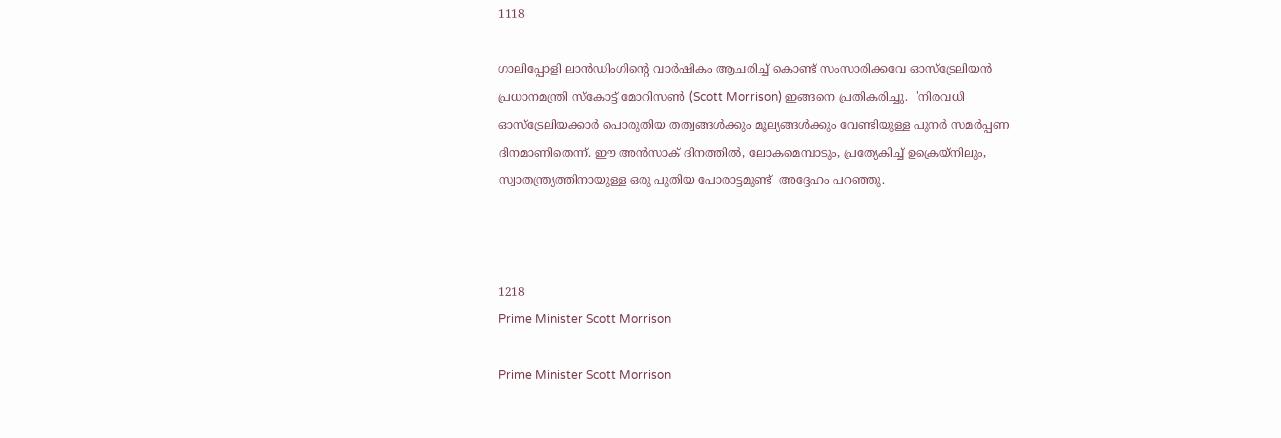1118

ഗാലിപ്പോളി ലാൻഡിംഗിന്‍റെ വാർഷികം ആചരിച്ച് കൊണ്ട് സംസാരിക്കവേ ഓസ്ട്രേലിയന്‍ പ്രധാനമന്ത്രി സ്കോട്ട് മോറിസണ്‍ (Scott Morrison) ഇങ്ങനെ പ്രതികരിച്ചു.  'നിരവധി ഓസ്‌ട്രേലിയക്കാർ പൊരുതിയ തത്വങ്ങൾക്കും മൂല്യങ്ങൾക്കും വേണ്ടിയുള്ള പുനർ സമർപ്പണ ദിനമാണിതെന്ന്. ഈ അൻസാക് ദിനത്തിൽ, ലോകമെമ്പാടും, പ്രത്യേകിച്ച് ഉക്രെയ്നിലും, സ്വാതന്ത്ര്യത്തിനായുള്ള ഒരു പുതിയ പോരാട്ടമുണ്ട്  അദ്ദേഹം പറഞ്ഞു.



1218
Prime Minister Scott Morrison

Prime Minister Scott Morrison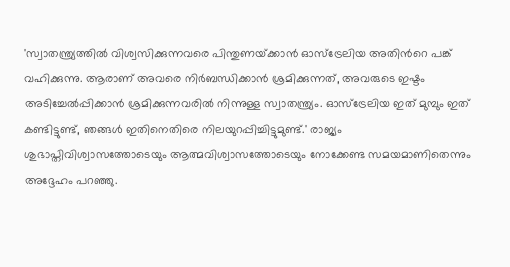'സ്വാതന്ത്ര്യത്തിൽ വിശ്വസിക്കുന്നവരെ പിന്തുണയ്‌ക്കാൻ ഓസ്‌ട്രേലിയ അതിന്‍റെ പങ്ക് വഹിക്കുന്നു. ആരാണ് അവരെ നിർബന്ധിക്കാൻ ശ്രമിക്കുന്നത്, അവരുടെ ഇഷ്ടം അടിച്ചേൽപ്പിക്കാൻ ശ്രമിക്കുന്നവരിൽ നിന്നുള്ള സ്വാതന്ത്ര്യം. ഓസ്‌ട്രേലിയ ഇത് മുമ്പും ഇത് കണ്ടിട്ടുണ്ട്, ഞങ്ങൾ ഇതിനെതിരെ നിലയുറപ്പിച്ചിട്ടുമുണ്ട്.' രാജ്യം ശുഭാപ്തിവിശ്വാസത്തോടെയും ആത്മവിശ്വാസത്തോടെയും നോക്കേണ്ട സമയമാണിതെന്നും അദ്ദേഹം പറഞ്ഞു.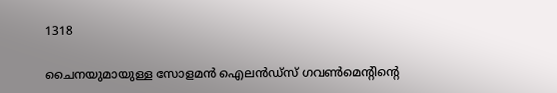1318

ചൈനയുമായുള്ള സോളമൻ ഐലൻഡ്‌സ് ഗവൺമെന്‍റിന്‍റെ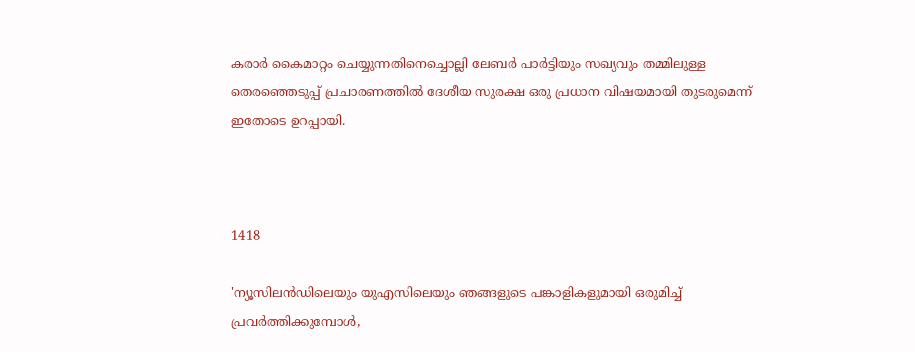കരാർ കൈമാറ്റം ചെയ്യുന്നതിനെച്ചൊല്ലി ലേബർ പാർട്ടിയും സഖ്യവും തമ്മിലുള്ള തെരഞ്ഞെടുപ്പ് പ്രചാരണത്തിൽ ദേശീയ സുരക്ഷ ഒരു പ്രധാന വിഷയമായി തുടരുമെന്ന് ഇതോടെ ഉറപ്പായി.



1418

'ന്യൂസിലൻഡിലെയും യുഎസിലെയും ഞങ്ങളുടെ പങ്കാളികളുമായി ഒരുമിച്ച് പ്രവർത്തിക്കുമ്പോൾ,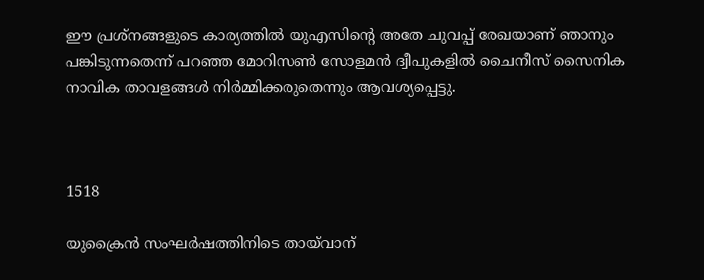ഈ പ്രശ്‌നങ്ങളുടെ കാര്യത്തിൽ യുഎസിന്‍റെ അതേ ചുവപ്പ് രേഖയാണ് ഞാനും പങ്കിടുന്നതെന്ന് പറഞ്ഞ മോറിസണ്‍ സോളമന്‍ ദ്വീപുകളില്‍ ചൈനീസ് സൈനിക നാവിക താവളങ്ങൾ നിര്‍മ്മിക്കരുതെന്നും ആവശ്യപ്പെട്ടു.



1518

യുക്രൈന്‍ സംഘര്‍ഷത്തിനിടെ തായ്‍വാന്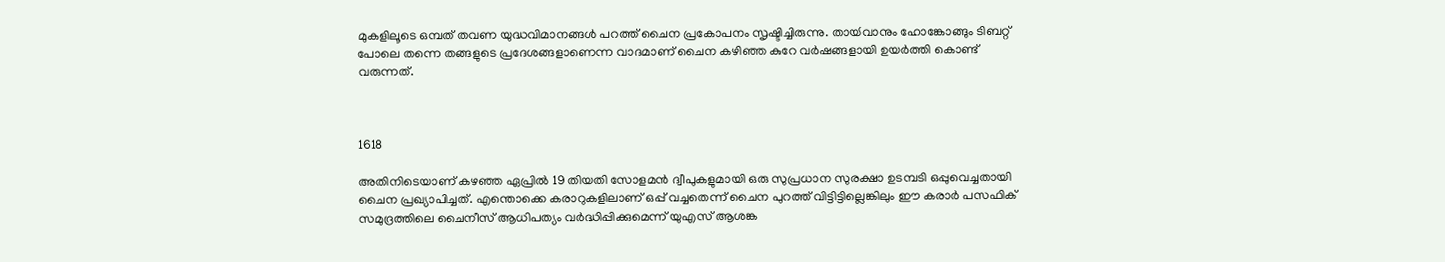മുകളിലൂടെ ഒമ്പത് തവണ യുദ്ധവിമാനങ്ങള്‍ പറത്ത് ചൈന പ്രകോപനം സൃഷ്ടിച്ചിരുന്നു. തായ്‍വാനും ഹോങ്കോങ്ങും ടിബറ്റ് പോലെ തന്നെ തങ്ങളുടെ പ്രദേശങ്ങളാണെന്ന വാദമാണ് ചൈന കഴിഞ്ഞ കുറേ വര്‍ഷങ്ങളായി ഉയര്‍ത്തി കൊണ്ട് വരുന്നത്.



1618

അതിനിടെയാണ് കഴഞ്ഞ ഏപ്രില്‍ 19 തിയതി സോളമൻ ദ്വീപുകളുമായി ഒരു സുപ്രധാന സുരക്ഷാ ഉടമ്പടി ഒപ്പുവെച്ചതായി ചൈന പ്രഖ്യാപിച്ചത്. എന്തൊക്കെ കരാറുകളിലാണ് ഒപ്പ് വച്ചതെന്ന് ചൈന പുറത്ത് വിട്ടിട്ടില്ലെങ്കിലും ഈ കരാര്‍ പസഫിക് സമുദ്രത്തിലെ ചൈനീസ് ആധിപത്യം വര്‍ദ്ധിപ്പിക്കുമെന്ന് യുഎസ് ആശങ്ക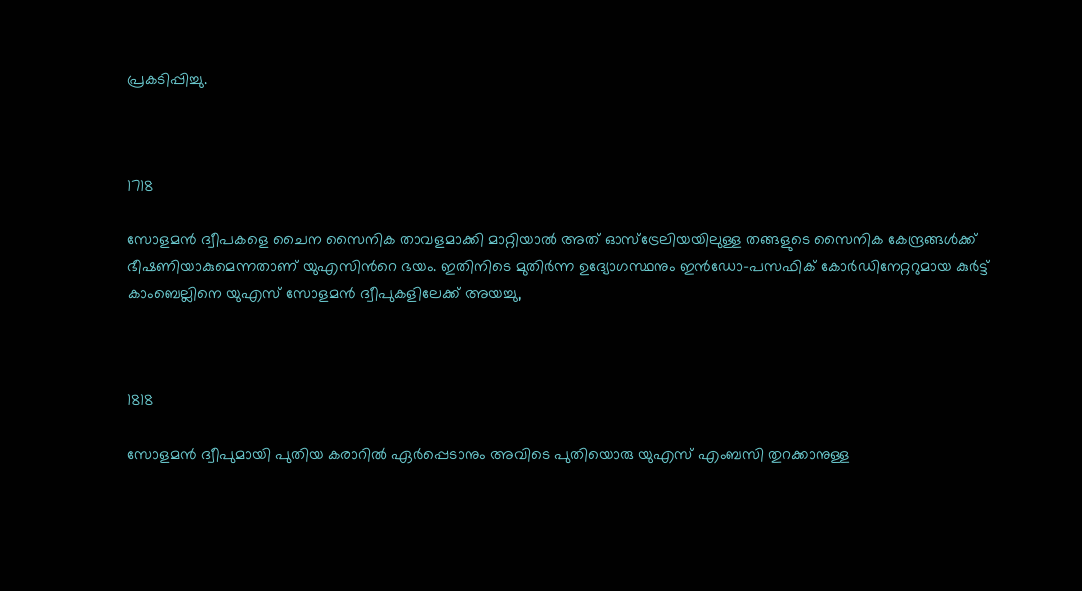പ്രകടിപ്പിച്ചു.



1718

സോളമന്‍ ദ്വീപകളെ ചൈന സൈനിക താവളമാക്കി മാറ്റിയാല്‍ അത് ഓസ്ട്രേലിയയിലുള്ള തങ്ങളുടെ സൈനിക കേന്ദ്രങ്ങള്‍ക്ക് ഭീഷണിയാകുമെന്നതാണ് യുഎസിന്‍റെ ഭയം. ഇതിനിടെ മുതിർന്ന ഉദ്യോഗസ്ഥനും ഇൻഡോ-പസഫിക് കോർഡിനേറ്ററുമായ കുർട്ട് കാംബെല്ലിനെ യുഎസ് സോളമൻ ദ്വീപുകളിലേക്ക് അയച്ചു,



1818

സോളമന്‍ ദ്വീപുമായി പുതിയ കരാറില്‍ ഏര്‍പ്പെടാനും അവിടെ പുതിയൊരു യുഎസ് എംബസി തുറക്കാനുള്ള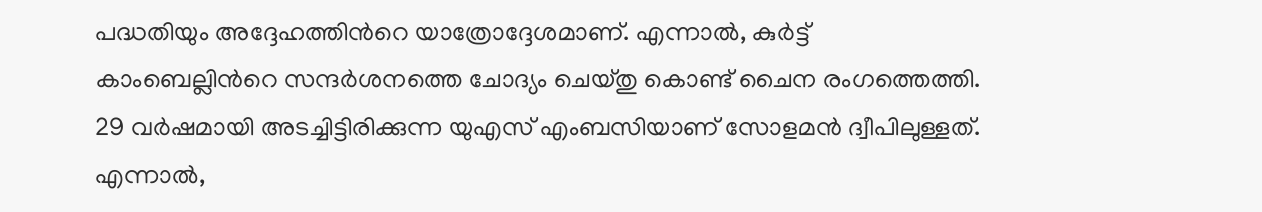പദ്ധതിയും അദ്ദേഹത്തിന്‍റെ യാത്രോദ്ദേശമാണ്. എന്നാല്‍, കുർട്ട് കാംബെല്ലിന്‍റെ സന്ദർശനത്തെ ചോദ്യം ചെയ്തു കൊണ്ട് ചൈന രംഗത്തെത്തി. 29 വര്‍ഷമായി അടച്ചിട്ടിരിക്കുന്ന യുഎസ് എംബസിയാണ് സോളമന്‍ ദ്വീപിലുള്ളത്. എന്നാൽ,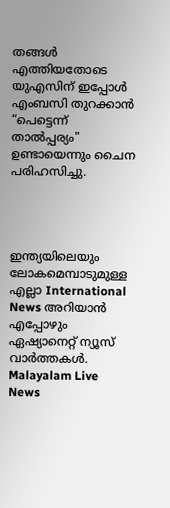തങ്ങള്‍ എത്തിയതോടെ യുഎസിന് ഇപ്പോൾ എംബസി തുറക്കാന്‍ “പെട്ടെന്ന് താൽപ്പര്യം" ഉണ്ടായെന്നും ചൈന പരിഹസിച്ചു.




ഇന്ത്യയിലെയും ലോകമെമ്പാടുമുള്ള എല്ലാ International News അറിയാൻ എപ്പോഴും ഏഷ്യാനെറ്റ് ന്യൂസ് വാർത്തകൾ. Malayalam Live News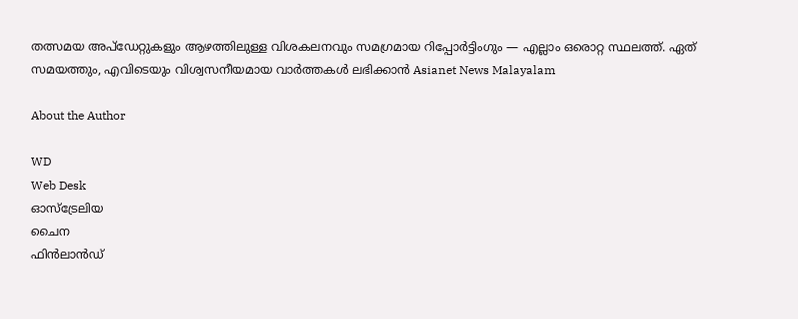തത്സമയ അപ്‌ഡേറ്റുകളും ആഴത്തിലുള്ള വിശകലനവും സമഗ്രമായ റിപ്പോർട്ടിംഗും — എല്ലാം ഒരൊറ്റ സ്ഥലത്ത്. ഏത് സമയത്തും, എവിടെയും വിശ്വസനീയമായ വാർത്തകൾ ലഭിക്കാൻ Asianet News Malayalam

About the Author

WD
Web Desk
ഓസ്ട്രേലിയ
ചൈന
ഫിൻലാൻഡ്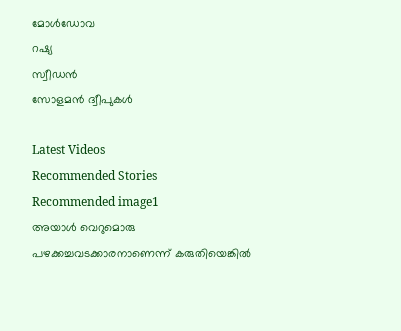മോൾഡോവ
റഷ്യ
സ്വീഡൻ
സോളമൻ ദ്വീപുകൾ

Latest Videos
Recommended Stories
Recommended image1
അയാൾ വെറുമൊരു പഴക്കച്ചവടക്കാരനാണെന്ന് കരുതിയെങ്കിൽ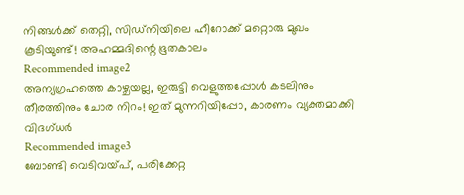നിങ്ങൾക്ക് തെറ്റി, സിഡ്നിയിലെ ഹീറോക്ക് മറ്റൊരു മുഖം കൂടിയുണ്ട്! അഹമ്മദിന്റെ ഭൂതകാലം
Recommended image2
അന്യഗ്രഹത്തെ കാഴ്ചയല്ല, ഇരുട്ടി വെളുത്തപ്പോൾ കടലിനും തീരത്തിനും ചോര നിറം! ഇത് മുന്നറിയിപ്പോ, കാരണം വ്യക്തമാക്കി വിദഗ്ധർ
Recommended image3
ബോണ്ടി വെടിവയ്പ്, പരിക്കേറ്റ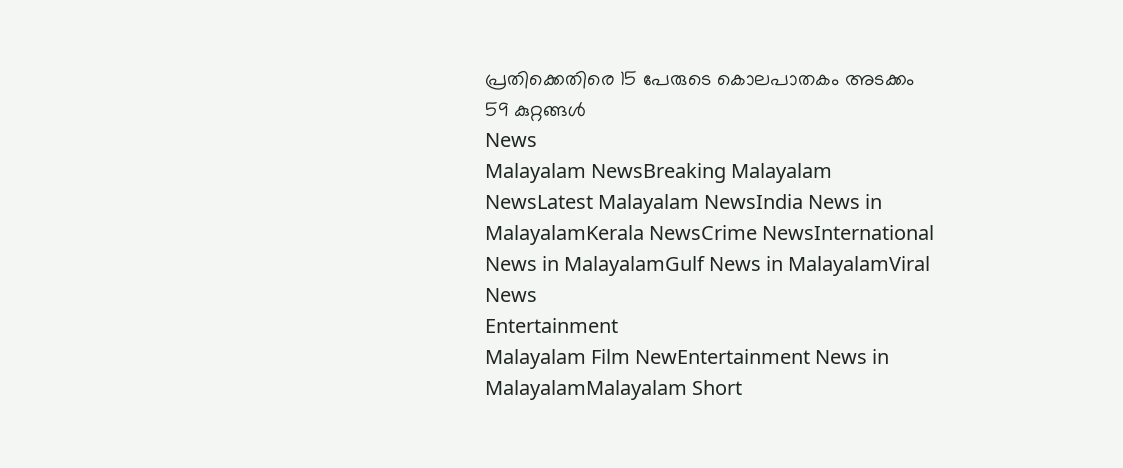പ്രതിക്കെതിരെ 15 പേരുടെ കൊലപാതകം അടക്കം 59 കുറ്റങ്ങൾ
News
Malayalam NewsBreaking Malayalam NewsLatest Malayalam NewsIndia News in MalayalamKerala NewsCrime NewsInternational News in MalayalamGulf News in MalayalamViral News
Entertainment
Malayalam Film NewEntertainment News in MalayalamMalayalam Short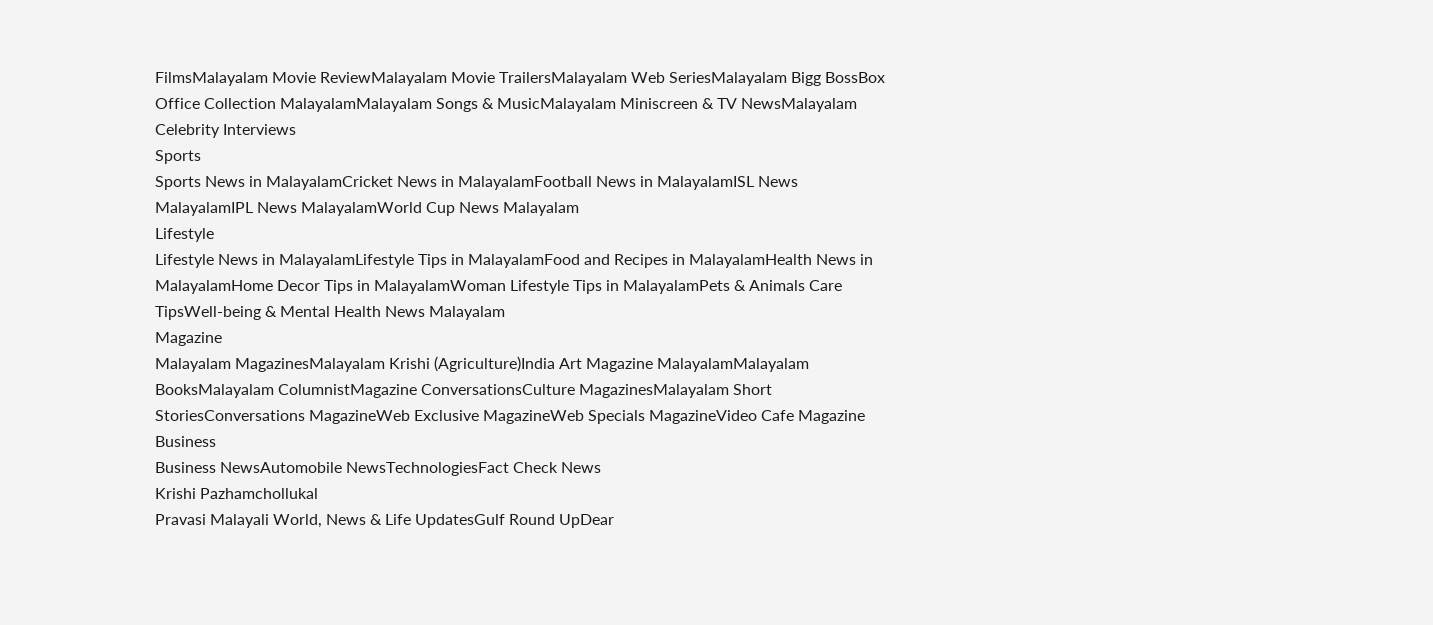FilmsMalayalam Movie ReviewMalayalam Movie TrailersMalayalam Web SeriesMalayalam Bigg BossBox Office Collection MalayalamMalayalam Songs & MusicMalayalam Miniscreen & TV NewsMalayalam Celebrity Interviews
Sports
Sports News in MalayalamCricket News in MalayalamFootball News in MalayalamISL News MalayalamIPL News MalayalamWorld Cup News Malayalam
Lifestyle
Lifestyle News in MalayalamLifestyle Tips in MalayalamFood and Recipes in MalayalamHealth News in MalayalamHome Decor Tips in MalayalamWoman Lifestyle Tips in MalayalamPets & Animals Care TipsWell-being & Mental Health News Malayalam
Magazine
Malayalam MagazinesMalayalam Krishi (Agriculture)India Art Magazine MalayalamMalayalam BooksMalayalam ColumnistMagazine ConversationsCulture MagazinesMalayalam Short StoriesConversations MagazineWeb Exclusive MagazineWeb Specials MagazineVideo Cafe Magazine
Business
Business NewsAutomobile NewsTechnologiesFact Check News
Krishi Pazhamchollukal
Pravasi Malayali World, News & Life UpdatesGulf Round UpDear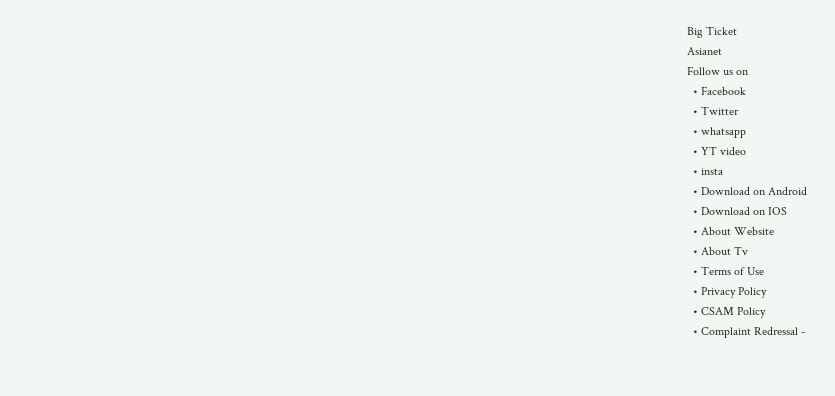Big Ticket
Asianet
Follow us on
  • Facebook
  • Twitter
  • whatsapp
  • YT video
  • insta
  • Download on Android
  • Download on IOS
  • About Website
  • About Tv
  • Terms of Use
  • Privacy Policy
  • CSAM Policy
  • Complaint Redressal -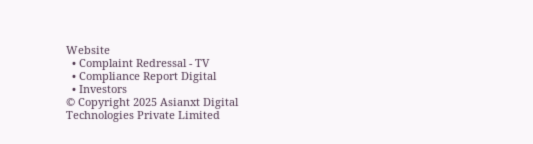Website
  • Complaint Redressal - TV
  • Compliance Report Digital
  • Investors
© Copyright 2025 Asianxt Digital Technologies Private Limited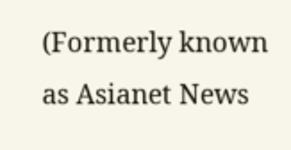(Formerly known as Asianet News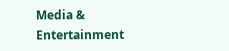Media & Entertainment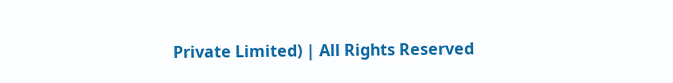Private Limited) | All Rights Reserved